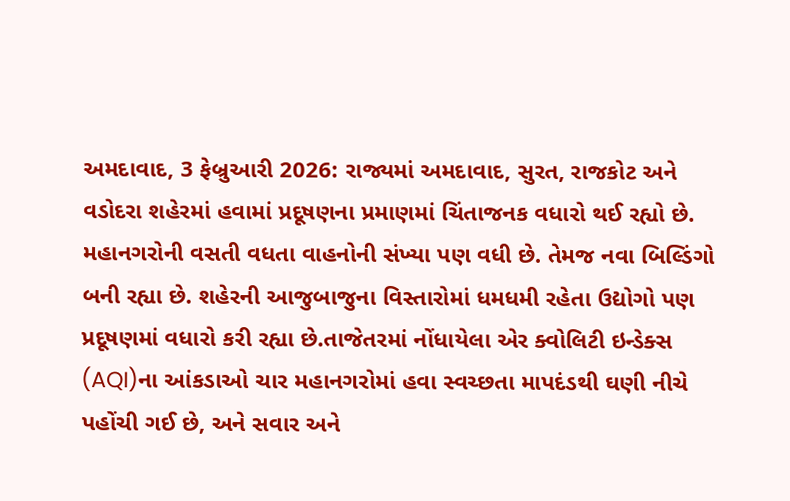અમદાવાદ, 3 ફેબ્રુઆરી 2026: રાજ્યમાં અમદાવાદ, સુરત, રાજકોટ અને વડોદરા શહેરમાં હવામાં પ્રદૂષણના પ્રમાણમાં ચિંતાજનક વધારો થઈ રહ્યો છે. મહાનગરોની વસતી વધતા વાહનોની સંખ્યા પણ વધી છે. તેમજ નવા બિલ્ડિંગો બની રહ્યા છે. શહેરની આજુબાજુના વિસ્તારોમાં ધમધમી રહેતા ઉદ્યોગો પણ પ્રદૂષણમાં વધારો કરી રહ્યા છે.તાજેતરમાં નોંધાયેલા એર ક્વોલિટી ઇન્ડેક્સ (AQI)ના આંકડાઓ ચાર મહાનગરોમાં હવા સ્વચ્છતા માપદંડથી ઘણી નીચે પહોંચી ગઈ છે, અને સવાર અને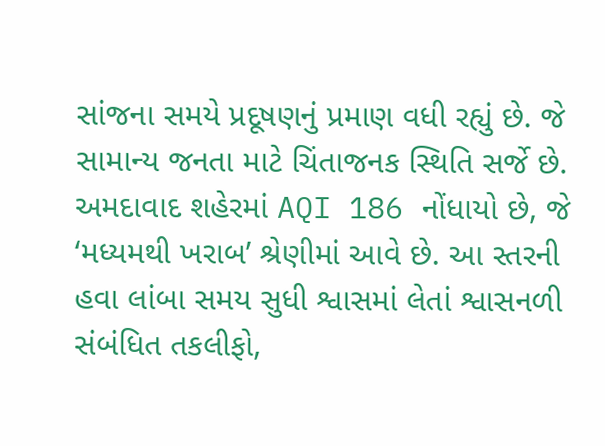સાંજના સમયે પ્રદૂષણનું પ્રમાણ વધી રહ્યું છે. જે સામાન્ય જનતા માટે ચિંતાજનક સ્થિતિ સર્જે છે.
અમદાવાદ શહેરમાં AQI 186 નોંધાયો છે, જે ‘મધ્યમથી ખરાબ’ શ્રેણીમાં આવે છે. આ સ્તરની હવા લાંબા સમય સુધી શ્વાસમાં લેતાં શ્વાસનળી સંબંધિત તકલીફો,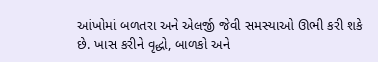આંખોમાં બળતરા અને એલર્જી જેવી સમસ્યાઓ ઊભી કરી શકે છે. ખાસ કરીને વૃદ્ધો, બાળકો અને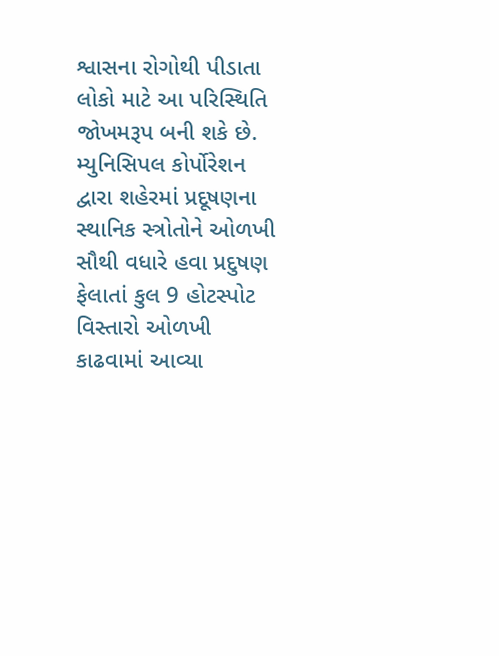શ્વાસના રોગોથી પીડાતા લોકો માટે આ પરિસ્થિતિ જોખમરૂપ બની શકે છે. મ્યુનિસિપલ કોર્પોરેશન દ્વારા શહેરમાં પ્રદૂષણના સ્થાનિક સ્ત્રોતોને ઓળખી સૌથી વધારે હવા પ્રદુષણ ફેલાતાં કુલ 9 હોટસ્પોટ વિસ્તારો ઓળખી કાઢવામાં આવ્યા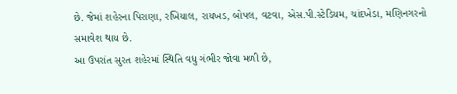છે. જેમાં શહેરના પિરાણા, રખિયાલ, રાયખડ, બોપલ, વટવા, એસ.પી.સ્ટેડિયમ, ચાંદખેડા, મણિનગરનો સમાવેશ થાય છે.
આ ઉપરાંત સુરત શહેરમાં સ્થિતિ વધુ ગંભીર જોવા મળી છે,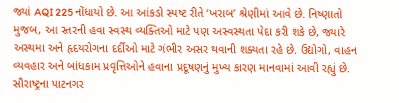જ્યાં AQI 225 નોંધાયો છે. આ આંકડો સ્પષ્ટ રીતે ‘ખરાબ’ શ્રેણીમાં આવે છે. નિષ્ણાતો મુજબ, આ સ્તરની હવા સ્વસ્થ વ્યક્તિઓ માટે પણ અસ્વસ્થતા પેદા કરી શકે છે, જ્યારે અસ્થમા અને હૃદયરોગના દર્દીઓ માટે ગંભીર અસર થવાની શક્યતા રહે છે. ઉદ્યોગો, વાહન વ્યવહાર અને બાંધકામ પ્રવૃત્તિઓને હવાના પ્રદૂષણનું મુખ્ય કારણ માનવામાં આવી રહ્યું છે.
સૌરાષ્ટ્રના પાટનગર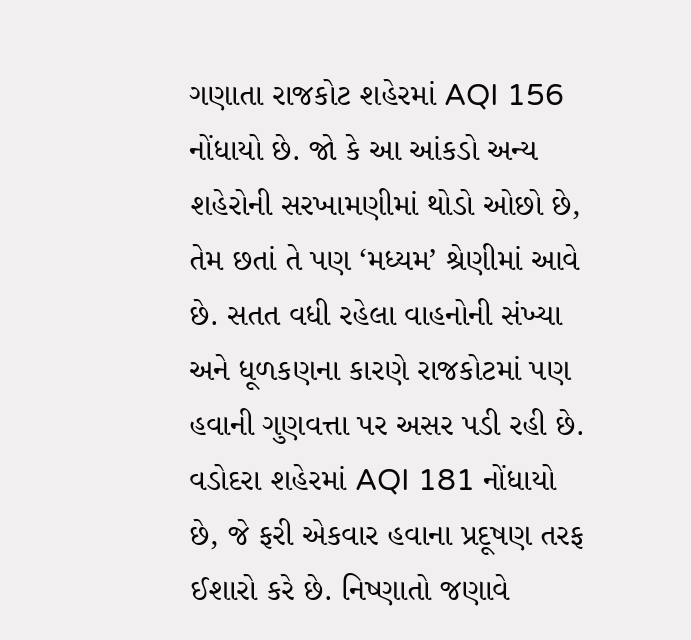ગણાતા રાજકોટ શહેરમાં AQI 156 નોંધાયો છે. જો કે આ આંકડો અન્ય શહેરોની સરખામણીમાં થોડો ઓછો છે, તેમ છતાં તે પણ ‘મધ્યમ’ શ્રેણીમાં આવે છે. સતત વધી રહેલા વાહનોની સંખ્યા અને ધૂળકણના કારણે રાજકોટમાં પણ હવાની ગુણવત્તા પર અસર પડી રહી છે.
વડોદરા શહેરમાં AQI 181 નોંધાયો છે, જે ફરી એકવાર હવાના પ્રદૂષણ તરફ ઈશારો કરે છે. નિષ્ણાતો જણાવે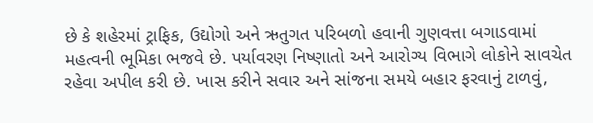છે કે શહેરમાં ટ્રાફિક, ઉદ્યોગો અને ઋતુગત પરિબળો હવાની ગુણવત્તા બગાડવામાં મહત્વની ભૂમિકા ભજવે છે. પર્યાવરણ નિષ્ણાતો અને આરોગ્ય વિભાગે લોકોને સાવચેત રહેવા અપીલ કરી છે. ખાસ કરીને સવાર અને સાંજના સમયે બહાર ફરવાનું ટાળવું,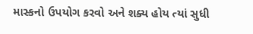માસ્કનો ઉપયોગ કરવો અને શક્ય હોય ત્યાં સુધી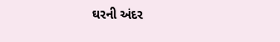ઘરની અંદર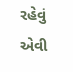રહેવું એવી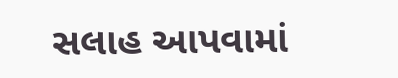સલાહ આપવામાં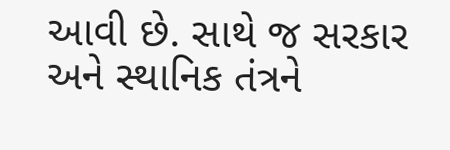આવી છે. સાથે જ સરકાર અને સ્થાનિક તંત્રને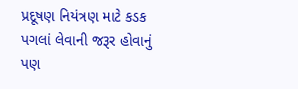પ્રદૂષણ નિયંત્રણ માટે કડક પગલાં લેવાની જરૂર હોવાનું પણ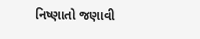નિષ્ણાતો જણાવી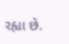રહ્યા છે.